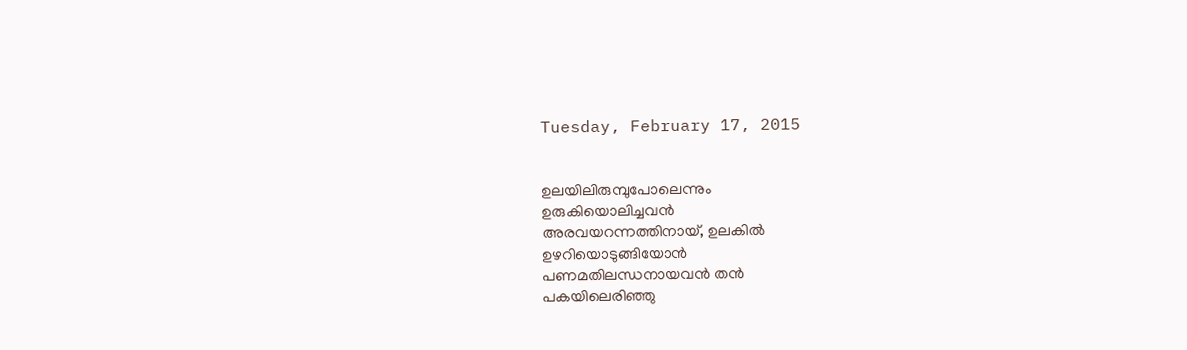Tuesday, February 17, 2015


ഉലയിലിരുമ്പുപോലെന്നും
ഉരുകിയൊലിച്ചവന്‍
അരവയറന്നത്തിനായ്, ഉലകില്‍
ഉഴറിയൊടുങ്ങിയോന്‍
പണമതിലന്ധനായവന്‍ തന്‍
പകയിലെരിഞ്ഞു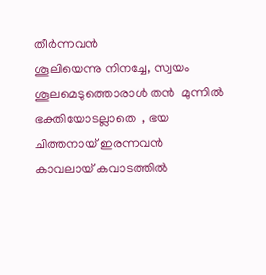തീര്‍ന്നവന്‍
ശൂലിയെന്നു നിനച്ചേ, സ്വയം
ശൂലമെടുത്തൊരാൾ തൻ  മുന്നില്‍
ഭക്തിയോടല്ലാതെ  , ഭയ
ചിത്തനായ് ഇരന്നവന്‍
കാവലായ് കവാടത്തില്‍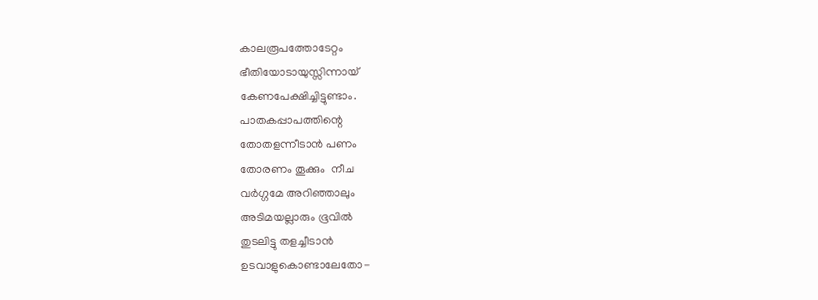കാലരൂപത്തോടേറ്റം
ഭീതിയോടായുസ്സിന്നായ്
കേണപേക്ഷിച്ചിട്ടുണ്ടാം.
പാതകപ്പാപത്തിന്റെ
തോതളന്നീടാൻ പണം
തോരണം തൂക്കും  നീച
വർഗ്ഗമേ അറിഞ്ഞാലും
അടിമയല്ലാരും ഭൂവിൽ
തുടലിട്ടു തളച്ചീടാൻ
ഉടവാളുകൊണ്ടാലേതോ-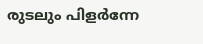രുടലും പിളർന്നേ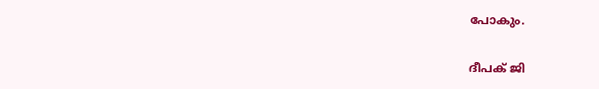പോകും.

ദീപക് ജി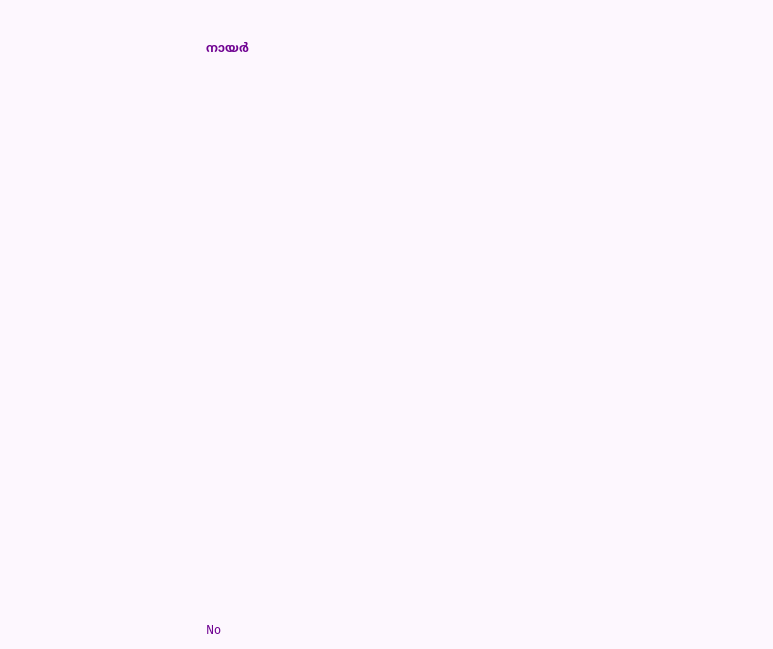നായർ

























No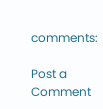comments:

Post a Comment